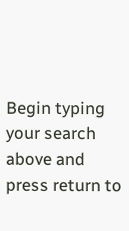Begin typing your search above and press return to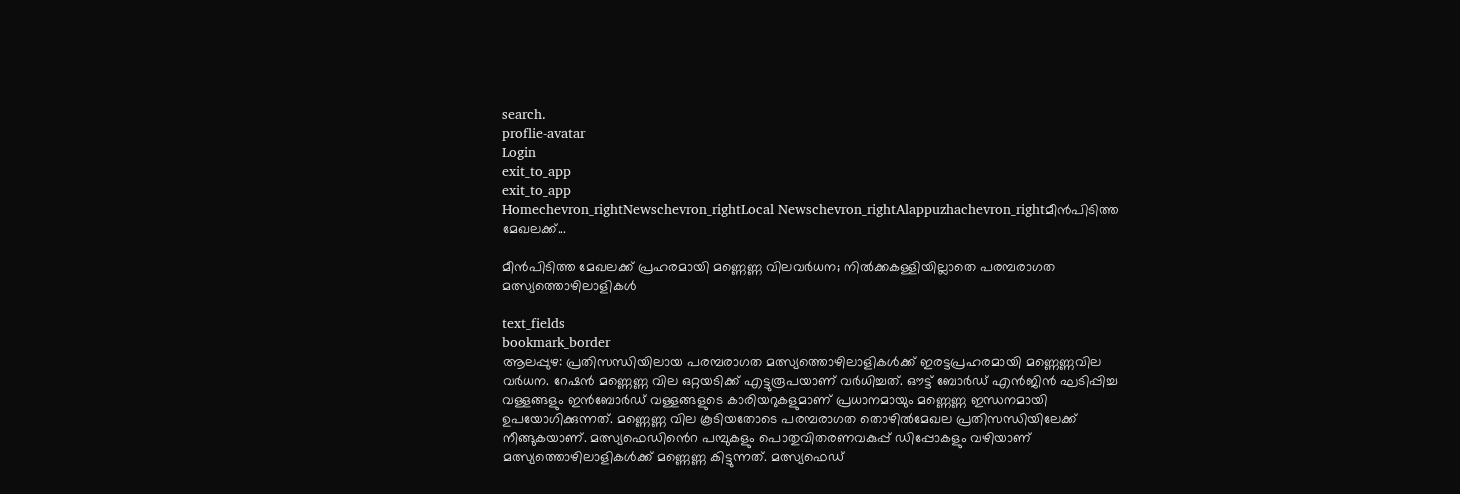search.
proflie-avatar
Login
exit_to_app
exit_to_app
Homechevron_rightNewschevron_rightLocal Newschevron_rightAlappuzhachevron_rightമീൻപിടിത്ത മേഖലക്ക്...

മീൻപിടിത്ത മേഖലക്ക് പ്രഹരമായി മണ്ണെണ്ണ വിലവർധന; നിൽക്കകള്ളിയില്ലാതെ പരമ്പരാഗത മത്സ്യത്തൊഴിലാളികൾ

text_fields
bookmark_border
ആലപ്പുഴ: പ്രതിസന്ധിയിലായ പരമ്പരാഗത മത്സ്യത്തൊഴിലാളികൾക്ക് ഇരട്ടപ്രഹരമായി മണ്ണെണ്ണവില വർധന. റേഷൻ മണ്ണെണ്ണ വില ഒറ്റയടിക്ക്‌ എട്ടുരൂപയാണ് വർധിച്ചത്. ഔട്ട് ബോർഡ് എൻജിൻ ഘടിപ്പിച്ച വള്ളങ്ങളും ഇൻബോർഡ് വള്ളങ്ങളുടെ കാരിയറുകളുമാണ് പ്രധാനമായും മണ്ണെണ്ണ ഇന്ധനമായി ഉപയോഗിക്കുന്നത്. മണ്ണെണ്ണ വില കൂടിയതോടെ പരമ്പരാഗത തൊഴിൽമേഖല പ്രതിസന്ധിയിലേക്ക് നീങ്ങുകയാണ്. മത്സ്യഫെഡിൻെറ പമ്പുകളും പൊതുവിതരണവകുപ്പ് ഡിപ്പോകളും വഴിയാണ് മത്സ്യത്തൊഴിലാളികൾക്ക് മണ്ണെണ്ണ കിട്ടുന്നത്. മത്സ്യഫെഡ്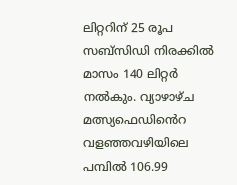ലിറ്ററിന് 25 രൂപ സബ്‌സിഡി നിരക്കിൽ മാസം 140 ലിറ്റർ നൽകും. വ്യാഴാഴ്ച മത്സ്യഫെഡിൻെറ വളഞ്ഞവഴിയിലെ പമ്പിൽ 106.99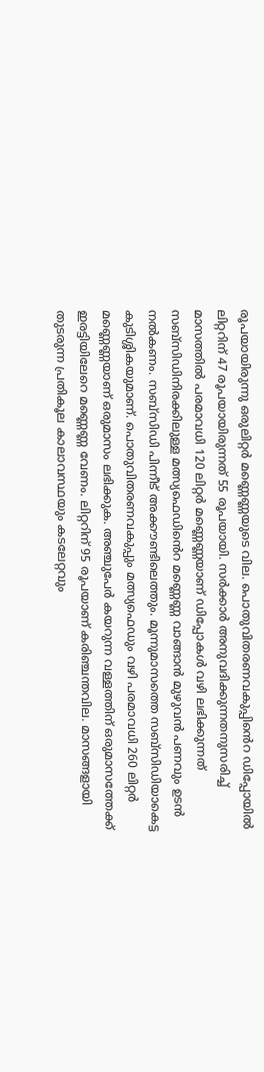രൂപയായിരുന്നു ഒരുലിറ്റർ മണ്ണെണ്ണയുടെ വില. പൊതുവിതരണവകുപ്പിൻെറ ഡിപ്പോയിൽ ലിറ്ററിന് 47 രൂപയായിരുന്നത് 55 രൂപയായി. സർക്കാർ അനുവദിക്കുന്നതനുസരിച്ച് മാസത്തിൽ പരമാവധി 120 ലിറ്റർ മണ്ണെണ്ണയാണ് ഡിപ്പോകൾ വഴി ലഭിക്കുന്നത് സബ്‌സിഡിനിരക്കിലുള്ള മത്സ്യഫെഡിൻെറ മണ്ണെണ്ണ വാങ്ങാൻ മുഴുവൻ പണവും ഉടൻ നൽകണം. സബ്‌സിഡി പിന്നീട് അക്കൗണ്ടിലെത്തും. മൂന്നുമാസത്തെ സബ്‌സിഡിയാകെട്ട കുടിശ്ശികയുമാണ്. പൊതുവിതരണവകുപ്പും മത്സ്യഫെഡും വഴി പരമാവധി 260 ലിറ്റർ മണ്ണെണ്ണയാണ് ഒരുമാസം ലഭിക്കുക. അഞ്ചുപേർ കയറുന്ന വള്ളത്തിന് ഒരുമാസത്തേക്ക് ഇരട്ടിയിലേറെ മണ്ണെണ്ണ വേണം. ലിറ്ററിന് 95 രൂപയാണ് കരിഞ്ചന്തവില. മാസങ്ങളായി തുടരുന്ന പ്രതികൂല കാലാവസ്ഥയും കടലേറ്റവും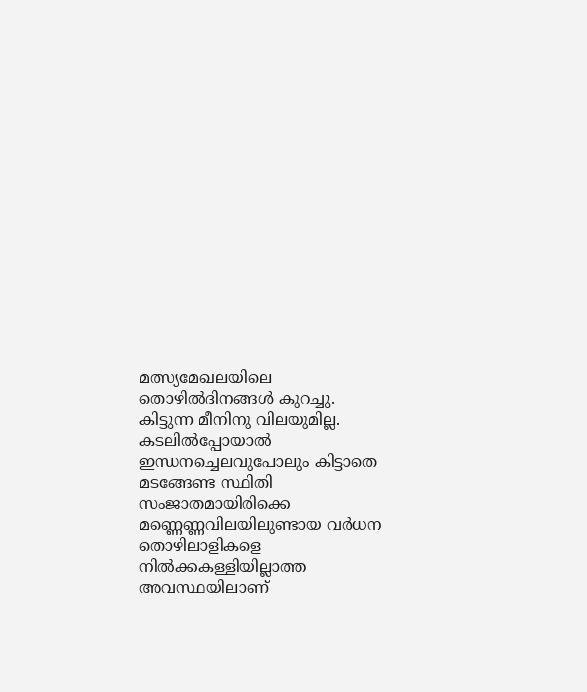മത്സ്യമേഖലയിലെ തൊഴിൽദിനങ്ങൾ കുറച്ചു. കിട്ടുന്ന മീനിനു വിലയുമില്ല. കടലിൽപ്പോയാൽ ഇന്ധനച്ചെലവുപോലും കിട്ടാതെ മടങ്ങേണ്ട സ്ഥിതി സംജാതമായിരിക്കെ മണ്ണെണ്ണവിലയിലുണ്ടായ വർധന തൊഴിലാളികളെ നിൽക്കകള്ളിയില്ലാത്ത അവസ്ഥയിലാണ്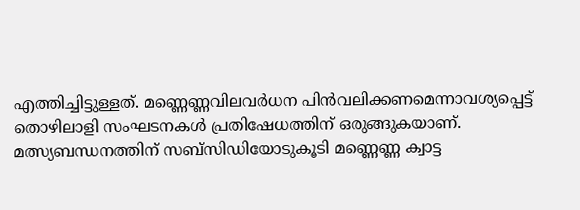എത്തിച്ചിട്ടുള്ളത്. മണ്ണെണ്ണവിലവർധന പിൻവലിക്കണമെന്നാവശ്യപ്പെട്ട് തൊഴിലാളി സംഘടനകൾ പ്രതിഷേധത്തിന് ഒരുങ്ങുകയാണ്. മത്സ്യബന്ധനത്തിന് സബ്‌സിഡിയോടുകൂടി മണ്ണെണ്ണ ക്വാട്ട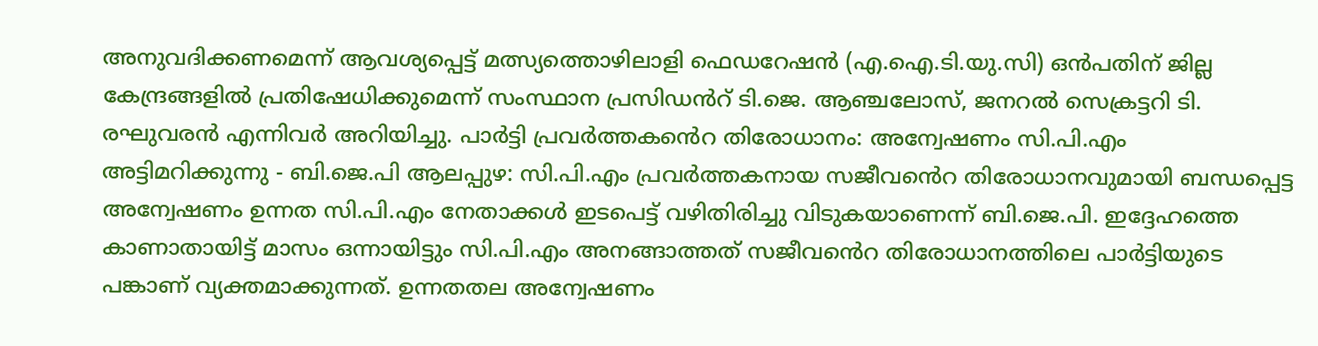അനുവദിക്കണമെന്ന് ആവശ്യപ്പെട്ട് മത്സ്യത്തൊഴിലാളി ഫെഡറേഷൻ (എ.ഐ.ടി.യു.സി) ഒൻപതിന് ജില്ല കേന്ദ്രങ്ങളിൽ പ്രതിഷേധിക്കുമെന്ന് സംസ്ഥാന പ്രസിഡൻറ് ടി.ജെ. ആഞ്ചലോസ്, ജനറൽ സെക്രട്ടറി ടി. രഘുവരൻ എന്നിവർ അറിയിച്ചു. പാർട്ടി പ്രവർത്തകൻെറ തിരോധാനം: അന്വേഷണം സി.പി.എം അട്ടിമറിക്കുന്നു - ബി.ജെ.പി ആലപ്പുഴ: സി.പി.എം പ്രവർത്തകനായ സജീവൻെറ തിരോധാനവുമായി ബന്ധപ്പെട്ട അന്വേഷണം ഉന്നത സി.പി.എം നേതാക്കൾ ഇടപെട്ട് വഴിതിരിച്ചു വിടുകയാണെന്ന് ബി.ജെ.പി. ഇദ്ദേഹത്തെ കാണാതായിട്ട് മാസം ഒന്നായിട്ടും സി.പി.എം അനങ്ങാത്തത് സജീവൻെറ തിരോധാനത്തിലെ പാർട്ടിയുടെ പങ്കാണ് വ്യക്തമാക്കുന്നത്. ഉന്നതതല അന്വേഷണം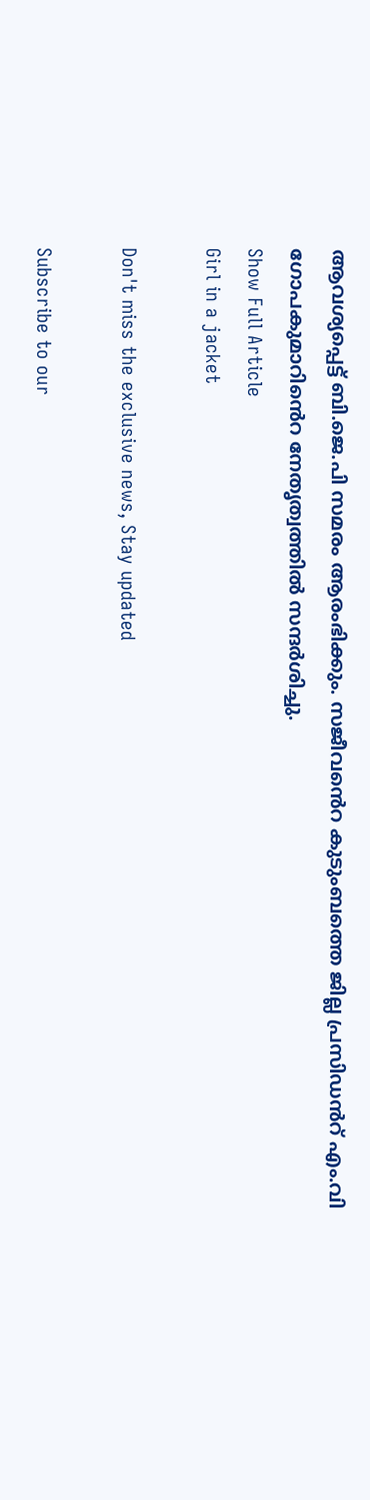ആവശ്യപ്പെട്ട് ബി.ജെ.പി സമരം ആരംഭിക്കും. സജീവൻെറ കുടുംബത്തെ ജില്ല പ്രസിഡൻറ് എം.വി ഗോപകുമാറിൻെറ നേതൃത്വത്തിൽ സന്ദർശിച്ചു.
Show Full Article
Girl in a jacket

Don't miss the exclusive news, Stay updated

Subscribe to our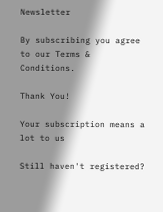Newsletter

By subscribing you agree to our Terms & Conditions.

Thank You!

Your subscription means a lot to us

Still haven't registered?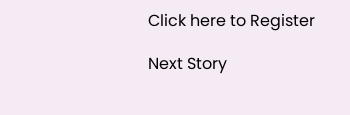Click here to Register

Next Story